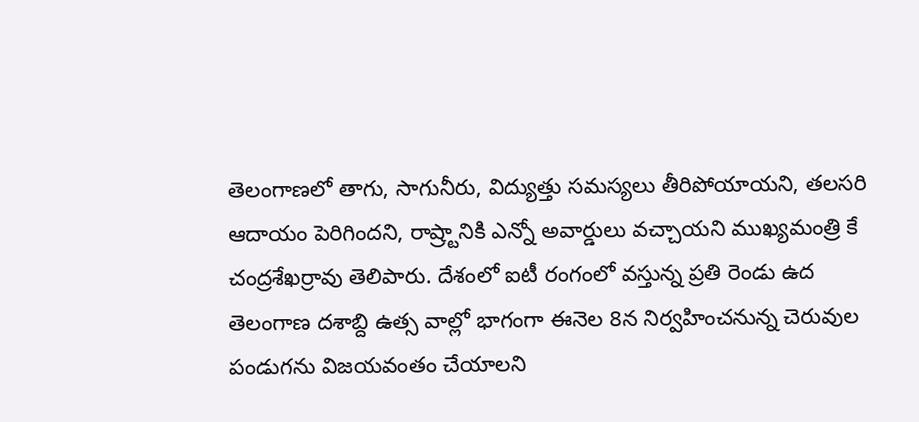తెలంగాణలో తాగు, సాగునీరు, విద్యుత్తు సమస్యలు తీరిపోయాయని, తలసరి ఆదాయం పెరిగిందని, రాష్ర్టానికి ఎన్నో అవార్డులు వచ్చాయని ముఖ్యమంత్రి కే చంద్రశేఖర్రావు తెలిపారు. దేశంలో ఐటీ రంగంలో వస్తున్న ప్రతి రెండు ఉద
తెలంగాణ దశాబ్ది ఉత్స వాల్లో భాగంగా ఈనెల 8న నిర్వహించనున్న చెరువుల పండుగను విజయవంతం చేయాలని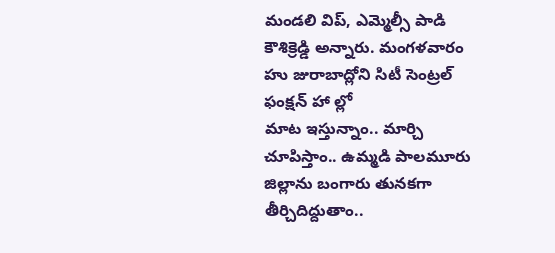మండలి విప్, ఎమ్మెల్సీ పాడి కౌశిక్రెడ్డి అన్నారు. మంగళవారం హు జురాబాద్లోని సిటీ సెంట్రల్ ఫంక్షన్ హా ల్లో
మాట ఇస్తున్నాం.. మార్చి చూపిస్తాం.. ఉమ్మడి పాలమూరు జిల్లాను బంగారు తునకగా తీర్చిదిద్దుతాం..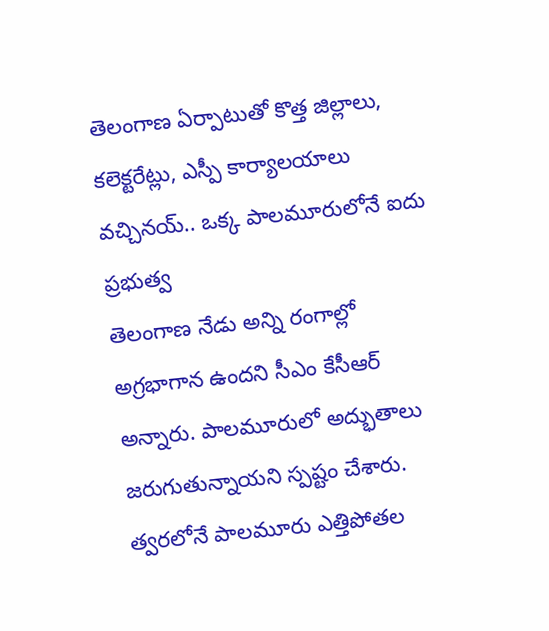తెలంగాణ ఏర్పాటుతో కొత్త జిల్లాలు, కలెక్టరేట్లు, ఎస్పీ కార్యాలయాలు వచ్చినయ్.. ఒక్క పాలమూరులోనే ఐదు ప్రభుత్వ
తెలంగాణ నేడు అన్ని రంగాల్లో అగ్రభాగాన ఉందని సీఎం కేసీఆర్ అన్నారు. పాలమూరులో అద్భుతాలు జరుగుతున్నాయని స్పష్టం చేశారు. త్వరలోనే పాలమూరు ఎత్తిపోతల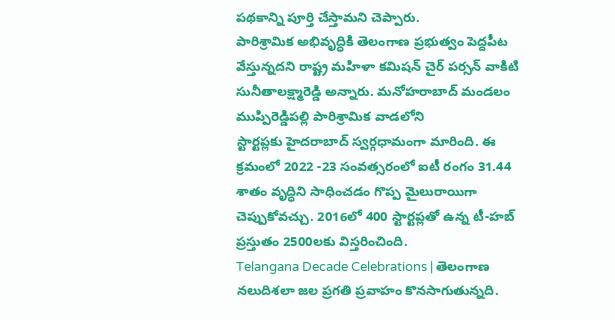పథకాన్ని పూర్తి చేస్తామని చెప్పారు.
పారిశ్రామిక అభివృద్ధికి తెలంగాణ ప్రభుత్వం పెద్దపీట వేస్తున్నదని రాష్ట్ర మహిళా కమిషన్ చైర్ పర్సన్ వాకిటి సునీతాలక్ష్మారెడ్డి అన్నారు. మనోహరాబాద్ మండలం ముప్పిరెడ్డిపల్లి పారిశ్రామిక వాడలోని
స్టార్టప్లకు హైదరాబాద్ స్వర్గధామంగా మారింది. ఈ క్రమంలో 2022 -23 సంవత్సరంలో ఐటీ రంగం 31.44 శాతం వృద్ధిని సాధించడం గొప్ప మైలురాయిగా చెప్పుకోవచ్చు. 2016లో 400 స్టార్టప్లతో ఉన్న టీ-హబ్ ప్రస్తుతం 2500లకు విస్తరించింది.
Telangana Decade Celebrations | తెలంగాణ నలుదిశలా జల ప్రగతి ప్రవాహం కొనసాగుతున్నది.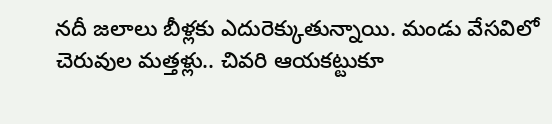నదీ జలాలు బీళ్లకు ఎదురెక్కుతున్నాయి. మండు వేసవిలో చెరువుల మత్తళ్లు.. చివరి ఆయకట్టుకూ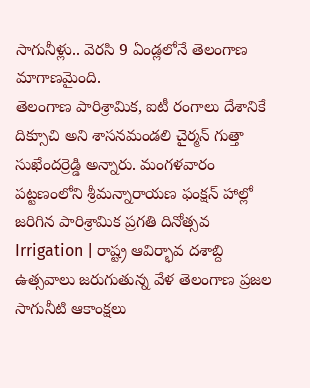సాగునీళ్లు.. వెరసి 9 ఏండ్లలోనే తెలంగాణ మాగాణమైంది.
తెలంగాణ పారిశ్రామిక, ఐటీ రంగాలు దేశానికే దిక్సూచి అని శాసనమండలి చైర్మన్ గుత్తా సుఖేందర్రెడ్డి అన్నారు. మంగళవారం పట్టణంలోని శ్రీమన్నారాయణ ఫంక్షన్ హాల్లో జరిగిన పారిశ్రామిక ప్రగతి దినోత్సవ
Irrigation | రాష్ట్ర ఆవిర్భావ దశాబ్ది ఉత్సవాలు జరుగుతున్న వేళ తెలంగాణ ప్రజల సాగునీటి ఆకాంక్షలు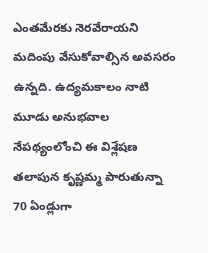ఎంతమేరకు నెరవేరాయని మదింపు వేసుకోవాల్సిన అవసరం ఉన్నది. ఉద్యమకాలం నాటి మూడు అనుభవాల నేపథ్యంలోంచి ఈ విశ్లేషణ
తలాపున కృష్ణమ్మ పారుతున్నా 70 ఏండ్లుగా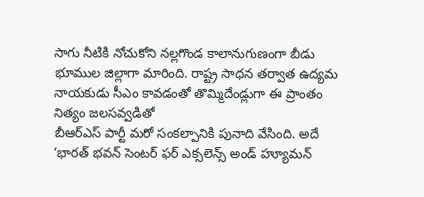సాగు నీటికి నోచుకోని నల్లగొండ కాలానుగుణంగా బీడు భూముల జిల్లాగా మారింది. రాష్ట్ర సాధన తర్వాత ఉద్యమ నాయకుడు సీఎం కావడంతో తొమ్మిదేండ్లుగా ఈ ప్రాంతం నిత్యం జలసవ్వడితో
బీఆర్ఎస్ పార్టీ మరో సంకల్పానికి పునాది వేసింది. అదే ‘భారత్ భవన్ సెంటర్ ఫర్ ఎక్సలెన్స్ అండ్ హ్యూమన్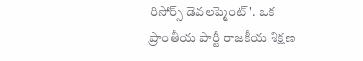రిసోర్స్ డెవలప్మెంట్'. ఒక ప్రాంతీయ పార్టీ రాజకీయ శిక్షణ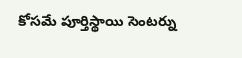కోసమే పూర్తిస్థాయి సెంటర్ను